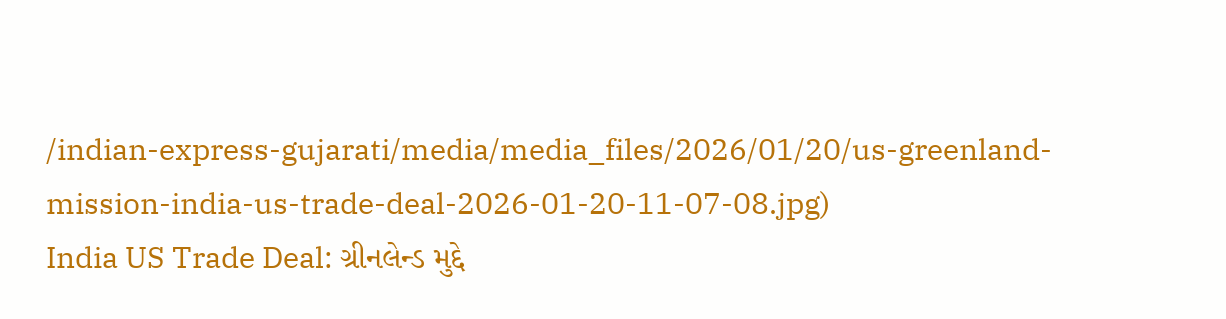/indian-express-gujarati/media/media_files/2026/01/20/us-greenland-mission-india-us-trade-deal-2026-01-20-11-07-08.jpg)
India US Trade Deal: ગ્રીનલેન્ડ મુદ્દે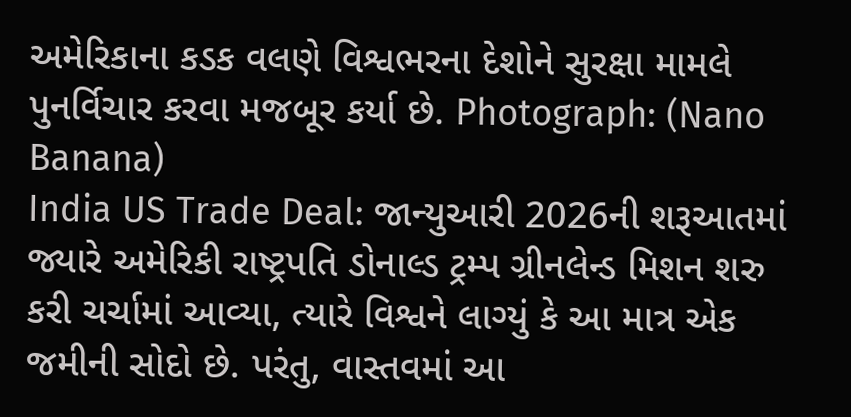અમેરિકાના કડક વલણે વિશ્વભરના દેશોને સુરક્ષા મામલે પુનર્વિચાર કરવા મજબૂર કર્યા છે. Photograph: (Nano Banana)
India US Trade Deal: જાન્યુઆરી 2026ની શરૂઆતમાં જ્યારે અમેરિકી રાષ્ટ્રપતિ ડોનાલ્ડ ટ્રમ્પ ગ્રીનલેન્ડ મિશન શરુ કરી ચર્ચામાં આવ્યા, ત્યારે વિશ્વને લાગ્યું કે આ માત્ર એક જમીની સોદો છે. પરંતુ, વાસ્તવમાં આ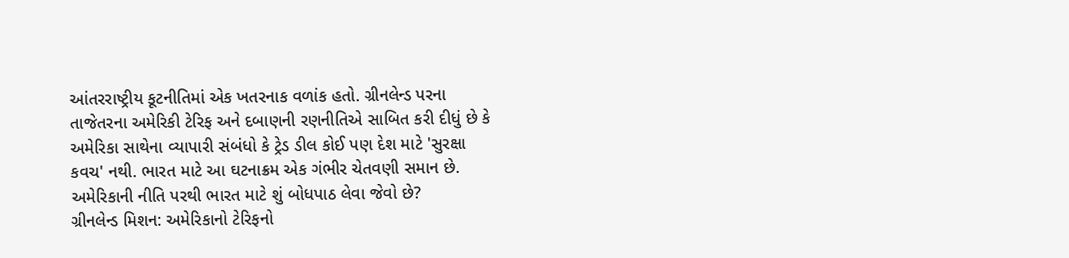આંતરરાષ્ટ્રીય કૂટનીતિમાં એક ખતરનાક વળાંક હતો. ગ્રીનલેન્ડ પરના તાજેતરના અમેરિકી ટેરિફ અને દબાણની રણનીતિએ સાબિત કરી દીધું છે કે અમેરિકા સાથેના વ્યાપારી સંબંધો કે ટ્રેડ ડીલ કોઈ પણ દેશ માટે 'સુરક્ષા કવચ' નથી. ભારત માટે આ ઘટનાક્રમ એક ગંભીર ચેતવણી સમાન છે. અમેરિકાની નીતિ પરથી ભારત માટે શું બોધપાઠ લેવા જેવો છે?
ગ્રીનલેન્ડ મિશન: અમેરિકાનો ટેરિફનો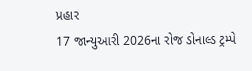પ્રહાર
17 જાન્યુઆરી 2026ના રોજ ડોનાલ્ડ ટ્રમ્પે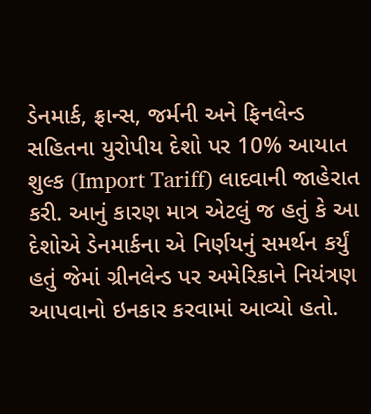ડેનમાર્ક, ફ્રાન્સ, જર્મની અને ફિનલેન્ડ સહિતના યુરોપીય દેશો પર 10% આયાત શુલ્ક (Import Tariff) લાદવાની જાહેરાત કરી. આનું કારણ માત્ર એટલું જ હતું કે આ દેશોએ ડેનમાર્કના એ નિર્ણયનું સમર્થન કર્યું હતું જેમાં ગ્રીનલેન્ડ પર અમેરિકાને નિયંત્રણ આપવાનો ઇનકાર કરવામાં આવ્યો હતો.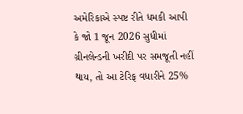અમેરિકાએ સ્પષ્ટ રીતે ધમકી આપી કે જો 1 જૂન 2026 સુધીમાં ગ્રીનલેન્ડની ખરીદી પર સમજૂતી નહીં થાય, તો આ ટેરિફ વધારીને 25%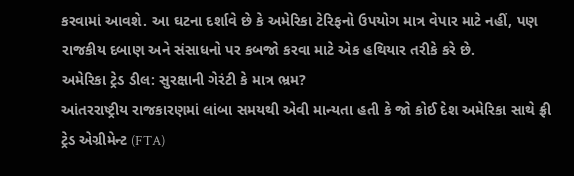કરવામાં આવશે. આ ઘટના દર્શાવે છે કે અમેરિકા ટેરિફનો ઉપયોગ માત્ર વેપાર માટે નહીં, પણ રાજકીય દબાણ અને સંસાધનો પર કબજો કરવા માટે એક હથિયાર તરીકે કરે છે.
અમેરિકા ટ્રેડ ડીલ: સુરક્ષાની ગેરંટી કે માત્ર ભ્રમ?
આંતરરાષ્ટ્રીય રાજકારણમાં લાંબા સમયથી એવી માન્યતા હતી કે જો કોઈ દેશ અમેરિકા સાથે ફ્રી ટ્રેડ એગ્રીમેન્ટ (FTA)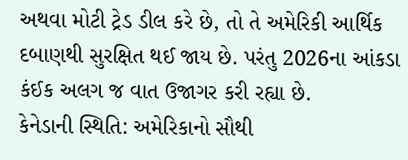અથવા મોટી ટ્રેડ ડીલ કરે છે, તો તે અમેરિકી આર્થિક દબાણથી સુરક્ષિત થઈ જાય છે. પરંતુ 2026ના આંકડા કંઈક અલગ જ વાત ઉજાગર કરી રહ્યા છે.
કેનેડાની સ્થિતિ: અમેરિકાનો સૌથી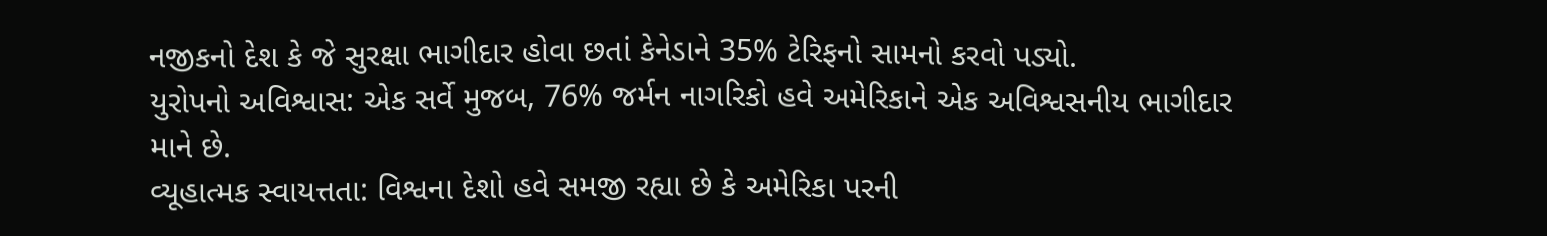નજીકનો દેશ કે જે સુરક્ષા ભાગીદાર હોવા છતાં કેનેડાને 35% ટેરિફનો સામનો કરવો પડ્યો.
યુરોપનો અવિશ્વાસ: એક સર્વે મુજબ, 76% જર્મન નાગરિકો હવે અમેરિકાને એક અવિશ્વસનીય ભાગીદાર માને છે.
વ્યૂહાત્મક સ્વાયત્તતા: વિશ્વના દેશો હવે સમજી રહ્યા છે કે અમેરિકા પરની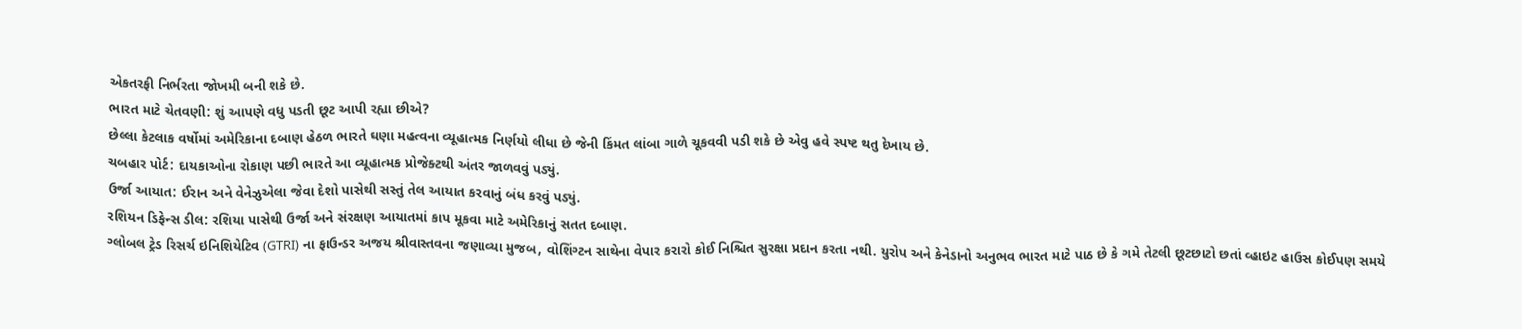એકતરફી નિર્ભરતા જોખમી બની શકે છે.
ભારત માટે ચેતવણી: શું આપણે વધુ પડતી છૂટ આપી રહ્યા છીએ?
છેલ્લા કેટલાક વર્ષોમાં અમેરિકાના દબાણ હેઠળ ભારતે ઘણા મહત્વના વ્યૂહાત્મક નિર્ણયો લીધા છે જેની કિંમત લાંબા ગાળે ચૂકવવી પડી શકે છે એવુ હવે સ્પષ્ટ થતુ દેખાય છે.
ચબહાર પોર્ટ: દાયકાઓના રોકાણ પછી ભારતે આ વ્યૂહાત્મક પ્રોજેક્ટથી અંતર જાળવવું પડ્યું.
ઉર્જા આયાત: ઈરાન અને વેનેઝુએલા જેવા દેશો પાસેથી સસ્તું તેલ આયાત કરવાનું બંધ કરવું પડ્યું.
રશિયન ડિફેન્સ ડીલ: રશિયા પાસેથી ઉર્જા અને સંરક્ષણ આયાતમાં કાપ મૂકવા માટે અમેરિકાનું સતત દબાણ.
ગ્લોબલ ટ્રેડ રિસર્ચ ઇનિશિયેટિવ (GTRI) ના ફાઉન્ડર અજય શ્રીવાસ્તવના જણાવ્યા મુજબ, વોશિંગ્ટન સાથેના વેપાર કરારો કોઈ નિશ્ચિત સુરક્ષા પ્રદાન કરતા નથી. યુરોપ અને કેનેડાનો અનુભવ ભારત માટે પાઠ છે કે ગમે તેટલી છૂટછાટો છતાં વ્હાઇટ હાઉસ કોઈપણ સમયે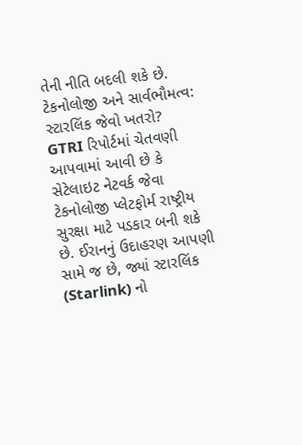તેની નીતિ બદલી શકે છે.
ટેકનોલોજી અને સાર્વભૌમત્વ: સ્ટારલિંક જેવો ખતરો?
GTRI રિપોર્ટમાં ચેતવણી આપવામાં આવી છે કે સેટેલાઇટ નેટવર્ક જેવા ટેકનોલોજી પ્લેટફોર્મ રાષ્ટ્રીય સુરક્ષા માટે પડકાર બની શકે છે. ઈરાનનું ઉદાહરણ આપણી સામે જ છે, જ્યાં સ્ટારલિંક (Starlink) નો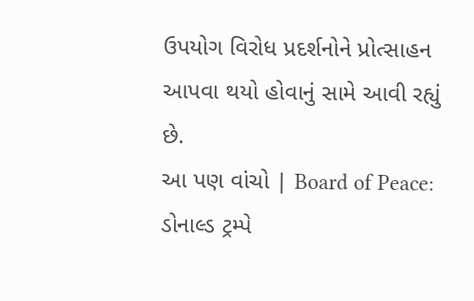ઉપયોગ વિરોધ પ્રદર્શનોને પ્રોત્સાહન આપવા થયો હોવાનું સામે આવી રહ્યું છે.
આ પણ વાંચો | Board of Peace: ડોનાલ્ડ ટ્રમ્પે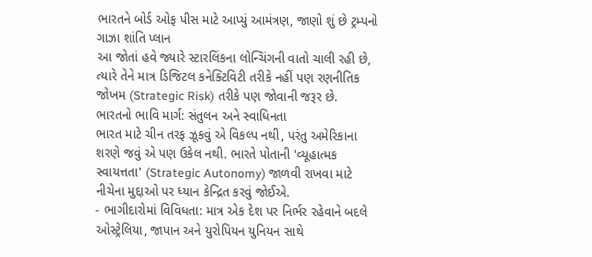ભારતને બોર્ડ ઓફ પીસ માટે આપ્યું આમંત્રણ, જાણો શું છે ટ્રમ્પનો ગાઝા શાંતિ પ્લાન
આ જોતાં હવે જ્યારે સ્ટારલિંકના લોન્ચિંગની વાતો ચાલી રહી છે, ત્યારે તેને માત્ર ડિજિટલ કનેક્ટિવિટી તરીકે નહીં પણ રણનીતિક જોખમ (Strategic Risk) તરીકે પણ જોવાની જરૂર છે.
ભારતનો ભાવિ માર્ગ: સંતુલન અને સ્વાધિનતા
ભારત માટે ચીન તરફ ઝૂકવું એ વિકલ્પ નથી, પરંતુ અમેરિકાના શરણે જવું એ પણ ઉકેલ નથી. ભારતે પોતાની 'વ્યૂહાત્મક સ્વાયત્તતા' (Strategic Autonomy) જાળવી રાખવા માટે નીચેના મુદ્દાઓ પર ધ્યાન કેન્દ્રિત કરવું જોઈએ.
- ભાગીદારોમાં વિવિધતા: માત્ર એક દેશ પર નિર્ભર રહેવાને બદલે ઓસ્ટ્રેલિયા, જાપાન અને યુરોપિયન યુનિયન સાથે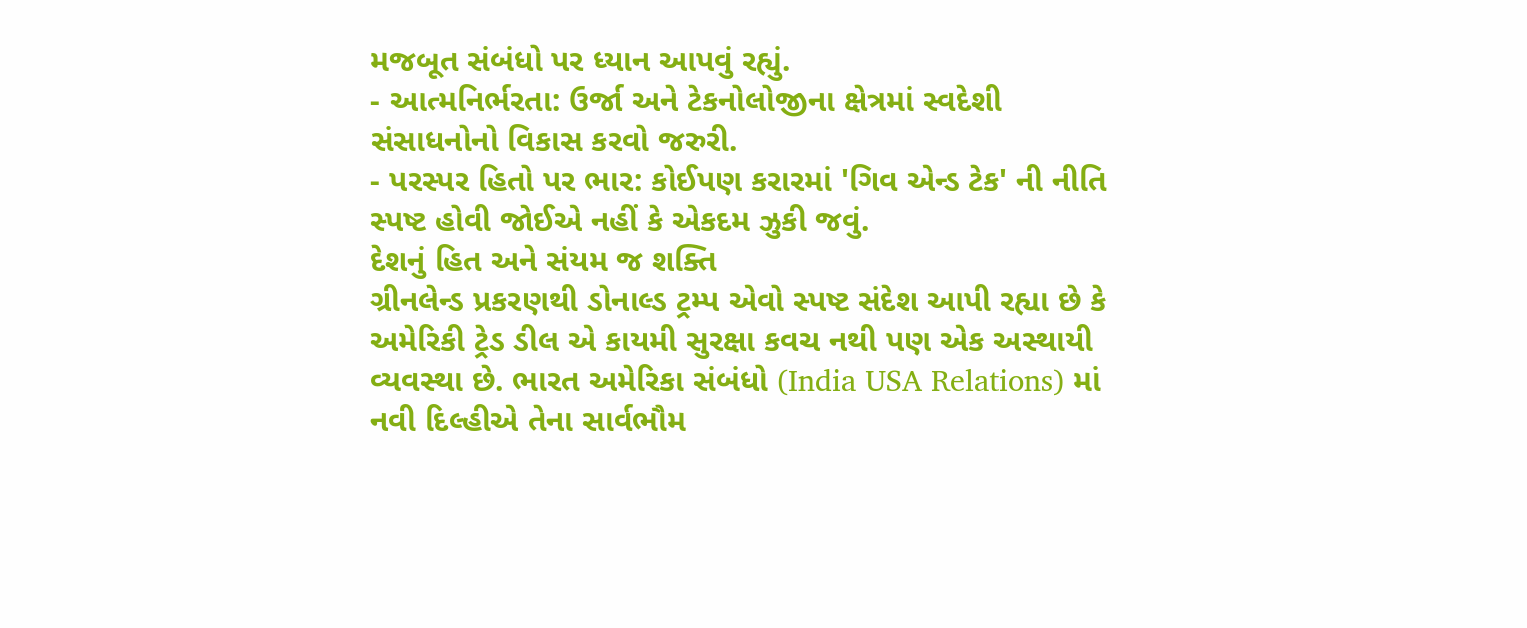મજબૂત સંબંધો પર ધ્યાન આપવું રહ્યું.
- આત્મનિર્ભરતા: ઉર્જા અને ટેકનોલોજીના ક્ષેત્રમાં સ્વદેશી સંસાધનોનો વિકાસ કરવો જરુરી.
- પરસ્પર હિતો પર ભાર: કોઈપણ કરારમાં 'ગિવ એન્ડ ટેક' ની નીતિ સ્પષ્ટ હોવી જોઈએ નહીં કે એકદમ ઝુકી જવું.
દેશનું હિત અને સંયમ જ શક્તિ
ગ્રીનલેન્ડ પ્રકરણથી ડોનાલ્ડ ટ્રમ્પ એવો સ્પષ્ટ સંદેશ આપી રહ્યા છે કે અમેરિકી ટ્રેડ ડીલ એ કાયમી સુરક્ષા કવચ નથી પણ એક અસ્થાયી વ્યવસ્થા છે. ભારત અમેરિકા સંબંધો (India USA Relations) માં નવી દિલ્હીએ તેના સાર્વભૌમ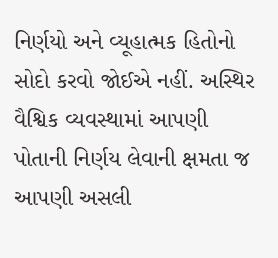નિર્ણયો અને વ્યૂહાત્મક હિતોનો સોદો કરવો જોઈએ નહીં. અસ્થિર વૈશ્વિક વ્યવસ્થામાં આપણી પોતાની નિર્ણય લેવાની ક્ષમતા જ આપણી અસલી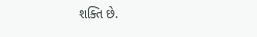શક્તિ છે.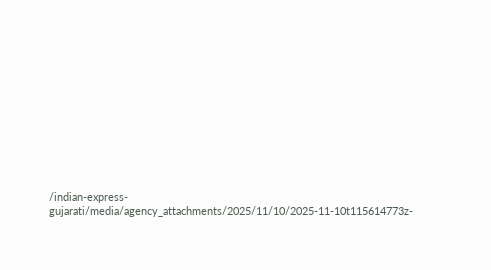/indian-express-gujarati/media/agency_attachments/2025/11/10/2025-11-10t115614773z-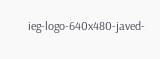ieg-logo-640x480-javed-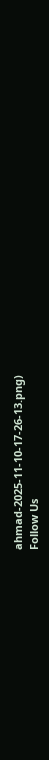ahmad-2025-11-10-17-26-13.png)
Follow Us